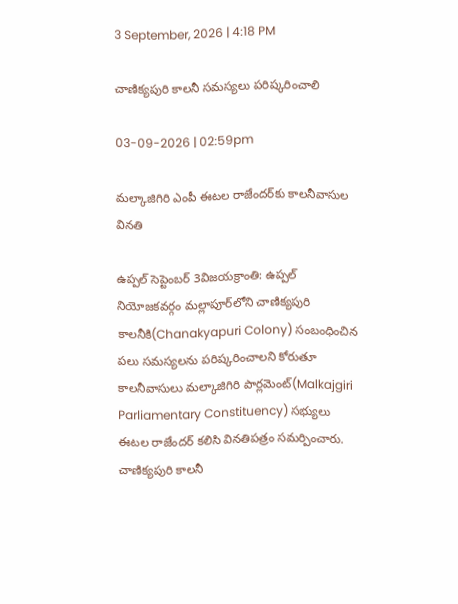3 September, 2026 | 4:18 PM

చాణిక్యపురి కాలనీ సమస్యలు పరిష్కరించాలి

03-09-2026 | 02:59pm

మల్కాజిగిరి ఎంపీ ఈటల రాజేందర్‌కు కాలనీవాసుల వినతి

ఉప్పల్ సెప్టెంబర్ 3విజయక్రాంతి: ఉప్పల్ నియోజకవర్గం మల్లాపూర్‌లోని చాణిక్యపురి కాలనీకి(Chanakyapuri Colony) సంబంధించిన పలు సమస్యలను పరిష్కరించాలని కోరుతూ కాలనీవాసులు మల్కాజిగిరి పార్లమెంట్(Malkajgiri Parliamentary Constituency) సభ్యులు ఈటల రాజేందర్ కలిసి వినతిపత్రం సమర్పించారు. చాణిక్యపురి కాలనీ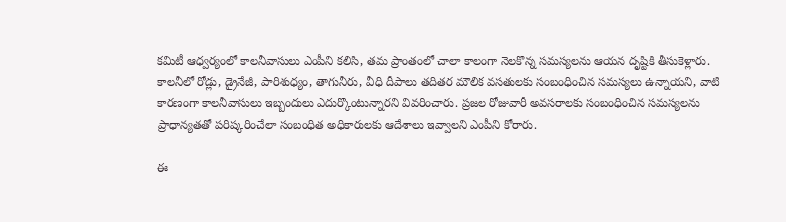కమిటీ ఆధ్వర్యంలో కాలనీవాసులు ఎంపీని కలిసి, తమ ప్రాంతంలో చాలా కాలంగా నెలకొన్న సమస్యలను ఆయన దృష్టికి తీసుకెళ్లారు. కాలనీలో రోడ్లు, డ్రైనేజీ, పారిశుధ్యం, తాగునీరు, వీధి దీపాలు తదితర మౌలిక వసతులకు సంబంధించిన సమస్యలు ఉన్నాయని, వాటి కారణంగా కాలనీవాసులు ఇబ్బందులు ఎదుర్కొంటున్నారని వివరించారు. ప్రజల రోజువారీ అవసరాలకు సంబంధించిన సమస్యలను ప్రాధాన్యతతో పరిష్కరించేలా సంబంధిత అధికారులకు ఆదేశాలు ఇవ్వాలని ఎంపీని కోరారు.

ఈ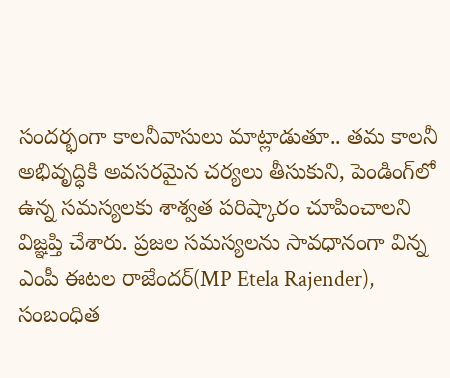సందర్భంగా కాలనీవాసులు మాట్లాడుతూ.. తమ కాలనీ అభివృద్ధికి అవసరమైన చర్యలు తీసుకుని, పెండింగ్‌లో ఉన్న సమస్యలకు శాశ్వత పరిష్కారం చూపించాలని విజ్ఞప్తి చేశారు. ప్రజల సమస్యలను సావధానంగా విన్న ఎంపీ ఈటల రాజేందర్(MP Etela Rajender), సంబంధిత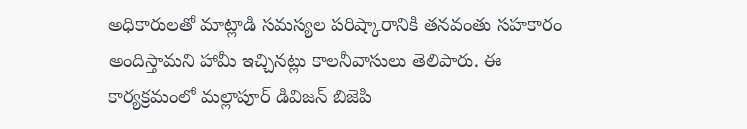అధికారులతో మాట్లాడి సమస్యల పరిష్కారానికి తనవంతు సహకారం అందిస్తామని హామీ ఇచ్చినట్లు కాలనీవాసులు తెలిపారు. ఈ కార్యక్రమంలో మల్లాపూర్ డివిజన్ బిజెపి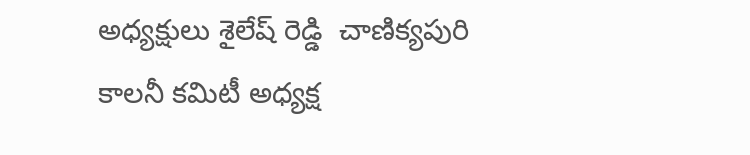అధ్యక్షులు శైలేష్ రెడ్డి  చాణిక్యపురి కాలనీ కమిటీ అధ్యక్ష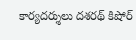కార్యదర్శులు దశరథ్ కిషోర్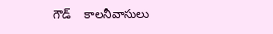గౌడ్    కాలనీవాసులు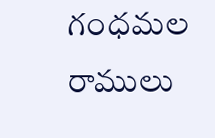గంధమల రాములు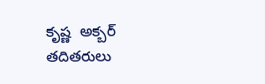కృష్ణ  అక్బర్ తదితరులు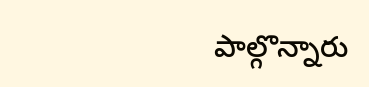పాల్గొన్నారు